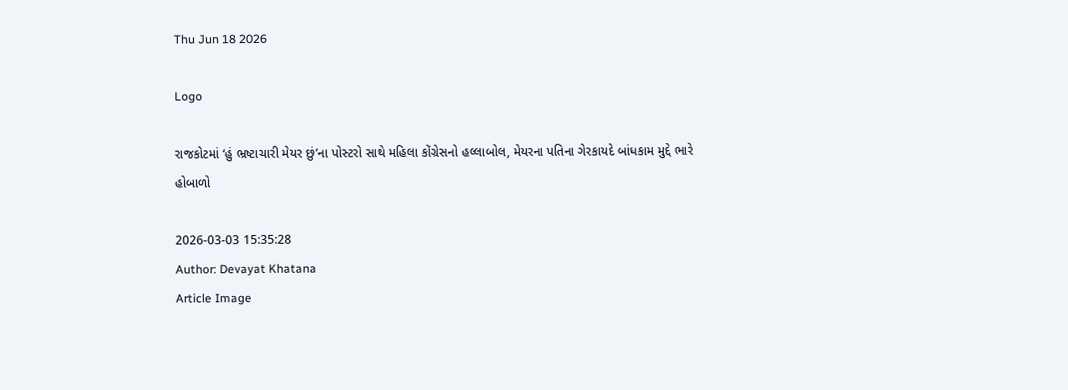Thu Jun 18 2026

Logo

રાજકોટમાં ‘હું ભ્રષ્ટાચારી મેયર છું’ના પોસ્ટરો સાથે મહિલા કોંગ્રેસનો હલ્લાબોલ, મેયરના પતિના ગેરકાયદે બાંધકામ મુદ્દે ભારે હોબાળો

2026-03-03 15:35:28
Author: Devayat Khatana
Article Image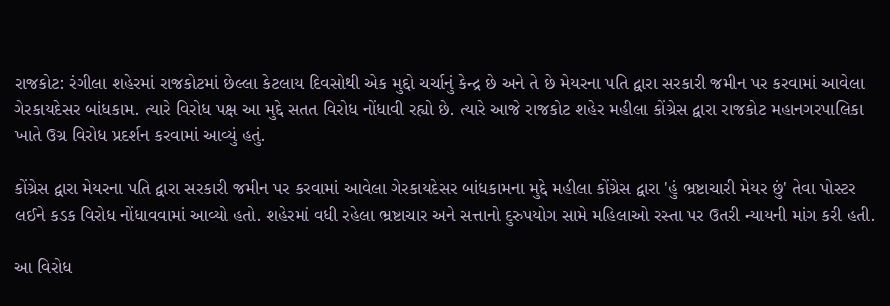રાજકોટ: રંગીલા શહેરમાં રાજકોટમાં છેલ્લા કેટલાય દિવસોથી એક મુદ્દો ચર્ચાનું કેન્દ્ર છે અને તે છે મેયરના પતિ દ્વારા સરકારી જમીન પર કરવામાં આવેલા ગેરકાયદેસર બાંધકામ. ત્યારે વિરોધ પક્ષ આ મુદ્દે સતત વિરોધ નોંધાવી રહ્યો છે. ત્યારે આજે રાજકોટ શહેર મહીલા કોંગ્રેસ દ્વારા રાજકોટ મહાનગરપાલિકા ખાતે ઉગ્ર વિરોધ પ્રદર્શન કરવામાં આવ્યું હતું.

કોંગ્રેસ દ્વારા મેયરના પતિ દ્વારા સરકારી જમીન પર કરવામાં આવેલા ગેરકાયદેસર બાંધકામના મુદ્દે મહીલા કોંગ્રેસ દ્વારા 'હું ભ્રષ્ટાચારી મેયર છું' તેવા પોસ્ટર લઈને કડક વિરોધ નોંધાવવામાં આવ્યો હતો. શહેરમાં વધી રહેલા ભ્રષ્ટાચાર અને સત્તાનો દુરુપયોગ સામે મહિલાઓ રસ્તા પર ઉતરી ન્યાયની માંગ કરી હતી.

આ વિરોધ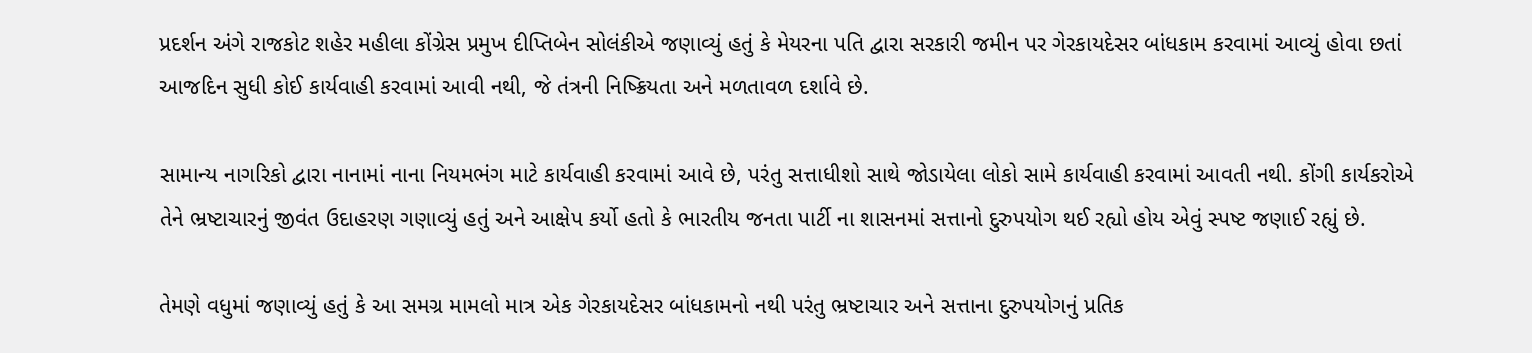પ્રદર્શન અંગે રાજકોટ શહેર મહીલા કોંગ્રેસ પ્રમુખ દીપ્તિબેન સોલંકીએ જણાવ્યું હતું કે મેયરના પતિ દ્વારા સરકારી જમીન પર ગેરકાયદેસર બાંધકામ કરવામાં આવ્યું હોવા છતાં આજદિન સુધી કોઈ કાર્યવાહી કરવામાં આવી નથી, જે તંત્રની નિષ્ક્રિયતા અને મળતાવળ દર્શાવે છે.

સામાન્ય નાગરિકો દ્વારા નાનામાં નાના નિયમભંગ માટે કાર્યવાહી કરવામાં આવે છે, પરંતુ સત્તાધીશો સાથે જોડાયેલા લોકો સામે કાર્યવાહી કરવામાં આવતી નથી. કોંગી કાર્યકરોએ તેને ભ્રષ્ટાચારનું જીવંત ઉદાહરણ ગણાવ્યું હતું અને આક્ષેપ કર્યો હતો કે ભારતીય જનતા પાર્ટી ના શાસનમાં સત્તાનો દુરુપયોગ થઈ રહ્યો હોય એવું સ્પષ્ટ જણાઈ રહ્યું છે.

તેમણે વધુમાં જણાવ્યું હતું કે આ સમગ્ર મામલો માત્ર એક ગેરકાયદેસર બાંધકામનો નથી પરંતુ ભ્રષ્ટાચાર અને સત્તાના દુરુપયોગનું પ્રતિક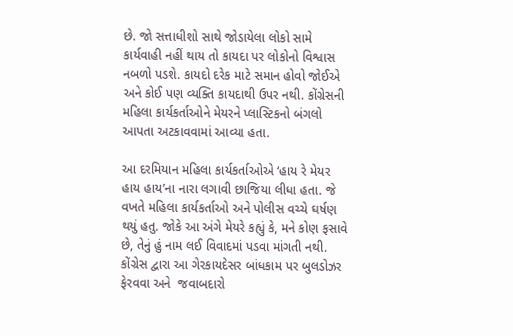છે. જો સત્તાધીશો સાથે જોડાયેલા લોકો સામે કાર્યવાહી નહીં થાય તો કાયદા પર લોકોનો વિશ્વાસ નબળો પડશે. કાયદો દરેક માટે સમાન હોવો જોઈએ અને કોઈ પણ વ્યક્તિ કાયદાથી ઉપર નથી. કોંગ્રેસની મહિલા કાર્યકર્તાઓને મેયરને પ્લાસ્ટિકનો બંગલો આપતા અટકાવવામાં આવ્યા હતા.

આ દરમિયાન મહિલા કાર્યકર્તાઓએ ‘હાય રે મેયર હાય હાય’ના નારા લગાવી છાજિયા લીધા હતા. જે વખતે મહિલા કાર્યકર્તાઓ અને પોલીસ વચ્ચે ઘર્ષણ થયું હતુ. જોકે આ અંગે મેયરે કહ્યું કે, મને કોણ ફસાવે છે, તેનું હું નામ લઈ વિવાદમાં પડવા માંગતી નથી. કોંગ્રેસ દ્વારા આ ગેરકાયદેસર બાંધકામ પર બુલડોઝર ફેરવવા અને  જવાબદારો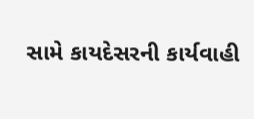સામે કાયદેસરની કાર્યવાહી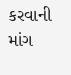કરવાની માંગ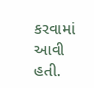કરવામાં આવી હતી.